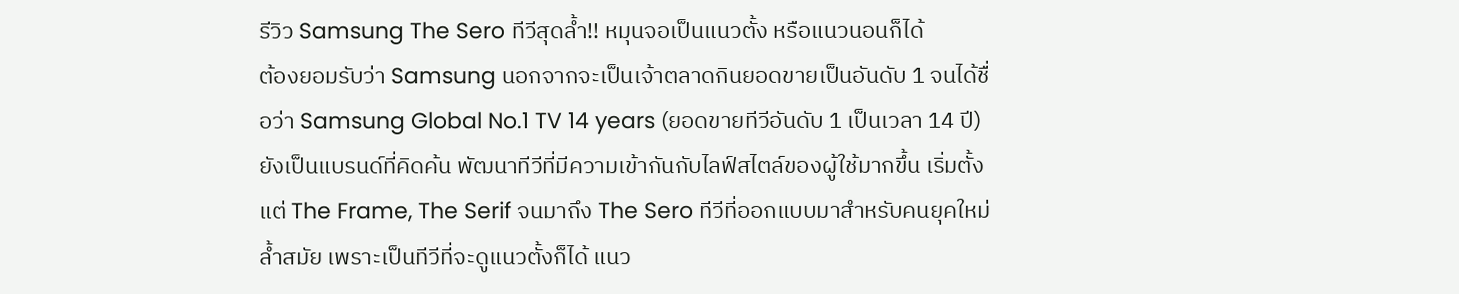รีวิว Samsung The Sero ทีวีสุดล้ำ!! หมุนจอเป็นแนวตั้ง หรือแนวนอนก็ได้
ต้องยอมรับว่า Samsung นอกจากจะเป็นเจ้าตลาดกินยอดขายเป็นอันดับ 1 จนได้ชื่อว่า Samsung Global No.1 TV 14 years (ยอดขายทีวีอันดับ 1 เป็นเวลา 14 ปี) ยังเป็นแบรนด์ที่คิดค้น พัฒนาทีวีที่มีความเข้ากันกับไลฟ์สไตล์ของผู้ใช้มากขึ้น เริ่มตั้งแต่ The Frame, The Serif จนมาถึง The Sero ทีวีที่ออกแบบมาสำหรับคนยุคใหม่ ล้ำสมัย เพราะเป็นทีวีที่จะดูแนวตั้งก็ได้ แนว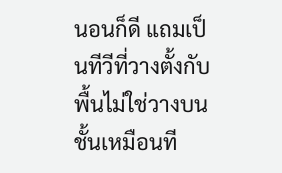นอนก็ดี แถมเป็นทีวีที่วางตั้งกับพื้นไม่ใช่วางบนชั้นเหมือนที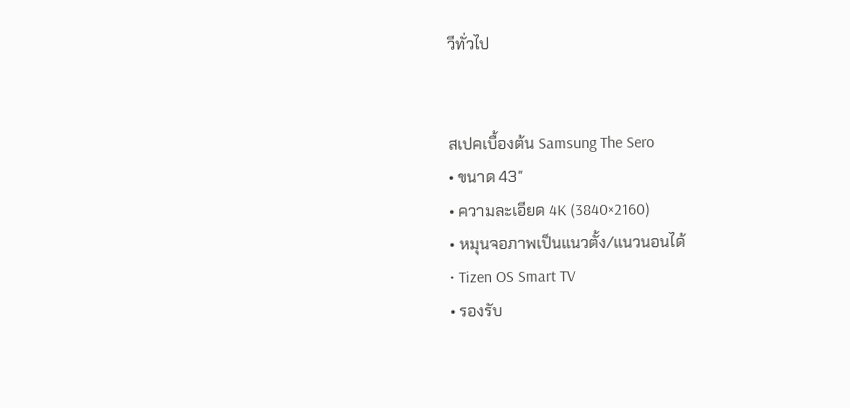วีทั่วไป


สเปคเบื้องต้น Samsung The Sero
• ขนาด 43″
• ความละเอียด 4K (3840×2160)
• หมุนจอภาพเป็นแนวตั้ง/แนวนอนได้
• Tizen OS Smart TV
• รองรับ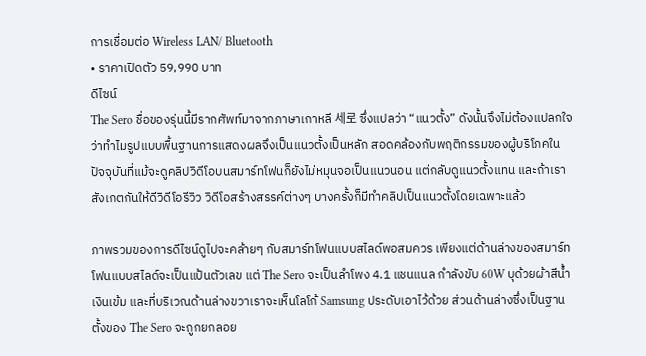การเชื่อมต่อ Wireless LAN/ Bluetooth
• ราคาเปิดตัว 59,990 บาท
ดีไซน์
The Sero ชื่อของรุ่นนี้มีรากศัพท์มาจากภาษาเกาหลี 세로 ซึ่งแปลว่า “แนวตั้ง” ดังนั้นจึงไม่ต้องแปลกใจว่าทำไมรูปแบบพื้นฐานการแสดงผลจึงเป็นแนวตั้งเป็นหลัก สอดคล้องกับพฤติกรรมของผู้บริโภคในปัจจุบันที่แม้จะดูคลิปวิดีโอบนสมาร์ทโฟนก็ยังไม่หมุนจอเป็นแนวนอน แต่กลับดูแนวตั้งแทน และถ้าเราสังเกตกันให้ดีวิดีโอรีวิว วิดีโอสร้างสรรค์ต่างๆ บางครั้งก็มีทำคลิปเป็นแนวตั้งโดยเฉพาะแล้ว

ภาพรวมของการดีไซน์ดูไปจะคล้ายๆ กับสมาร์ทโฟนแบบสไลด์พอสมควร เพียงแต่ด้านล่างของสมาร์ทโฟนแบบสไลด์จะเป็นแป้นตัวเลข แต่ The Sero จะเป็นลำโพง 4.1 แชนแนล กำลังขับ 60W บุด้วยผ้าสีน้ำเงินเข้ม และที่บริเวณด้านล่างขวาเราจะเห็นโลโก้ Samsung ประดับเอาไว้ด้วย ส่วนด้านล่างซึ่งเป็นฐานตั้งของ The Sero จะถูกยกลอย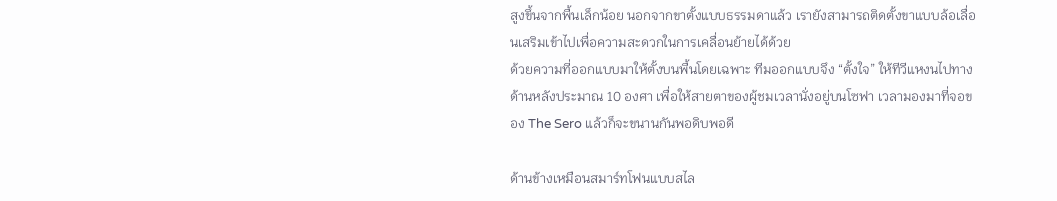สูงขึ้นจากพื้นเล็กน้อย นอกจากขาตั้งแบบธรรมดาแล้ว เรายังสามารถติดตั้งขาแบบล้อเลื่อนเสริมเข้าไปเพื่อความสะดวกในการเคลื่อนย้ายได้ด้วย
ด้วยความที่ออกแบบมาให้ตั้งบนพื้นโดยเฉพาะ ทีมออกแบบจึง “ตั้งใจ” ให้ทีวีแหงนไปทางด้านหลังประมาณ 10 องศา เพื่อให้สายตาของผู้ชมเวลานั่งอยู่บนโซฟา เวลามองมาที่จอของ The Sero แล้วก็จะขนานกันพอดิบพอดี

ด้านข้างเหมือนสมาร์ทโฟนแบบสไล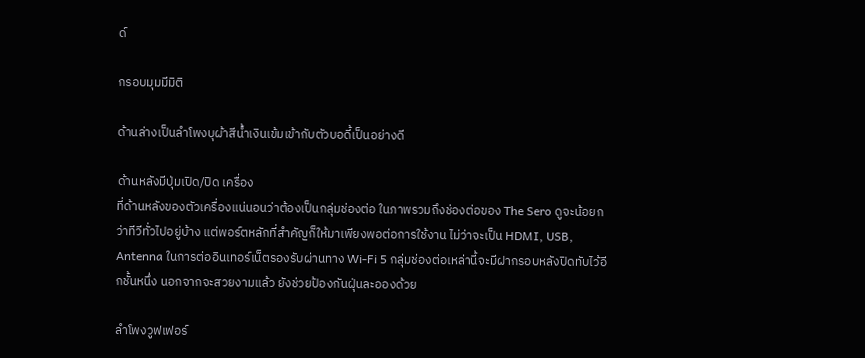ด์

กรอบมุมมีมิติ

ด้านล่างเป็นลำโพงบุผ้าสีน้ำเงินเข้มเข้ากับตัวบอดี้เป็นอย่างดี

ด้านหลังมีปุ่มเปิด/ปิด เครื่อง
ที่ด้านหลังของตัวเครื่องแน่นอนว่าต้องเป็นกลุ่มช่องต่อ ในภาพรวมถึงช่องต่อของ The Sero ดูจะน้อยกว่าทีวีทั่วไปอยู่บ้าง แต่พอร์ตหลักที่สำคัญก็ให้มาเพียงพอต่อการใช้งาน ไม่ว่าจะเป็น HDMI, USB, Antenna ในการต่ออินเทอร์เน็ตรองรับผ่านทาง Wi-Fi 5 กลุ่มช่องต่อเหล่านี้จะมีฝากรอบหลังปิดทับไว้อีกชั้นหนึ่ง นอกจากจะสวยงามแล้ว ยังช่วยป้องกันฝุ่นละอองด้วย

ลำโพงวูฟเฟอร์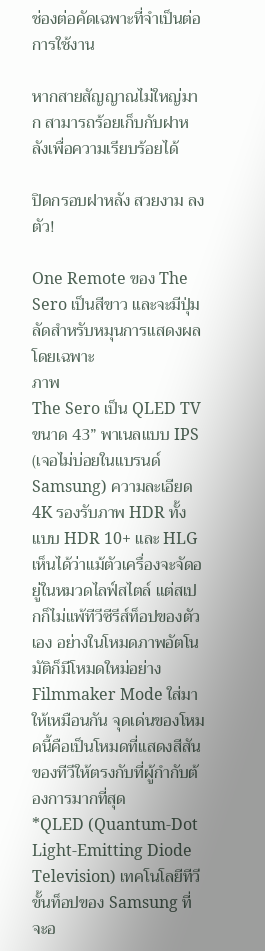ช่องต่อคัดเฉพาะที่จำเป็นต่อการใช้งาน

หากสายสัญญาณไม่ใหญ่มาก สามารถร้อยเก็บกับฝาหลังเพื่อความเรียบร้อยได้

ปิดกรอบฝาหลัง สวยงาม ลงตัว!

One Remote ของ The Sero เป็นสีขาว และจะมีปุ่มลัดสำหรับหมุนการแสดงผลโดยเฉพาะ
ภาพ
The Sero เป็น QLED TV ขนาด 43” พาเนลแบบ IPS (เจอไม่บ่อยในแบรนด์ Samsung) ความละเอียด 4K รองรับภาพ HDR ทั้งแบบ HDR 10+ และ HLG เห็นได้ว่าแม้ตัวเครื่องจะจัดอยู่ในหมวดไลฟ์สไตล์ แต่สเปกก็ไม่แพ้ทีวีซีรีส์ท็อปของตัวเอง อย่างในโหมดภาพอัตโนมัติก็มีโหมดใหม่อย่าง Filmmaker Mode ใส่มาให้เหมือนกัน จุดเด่นของโหมดนี้คือเป็นโหมดที่แสดงสีสันของทีวีให้ตรงกับที่ผู้กำกับต้องการมากที่สุด
*QLED (Quantum-Dot Light-Emitting Diode Television) เทคโนโลยีทีวีขั้นท็อปของ Samsung ที่จะอ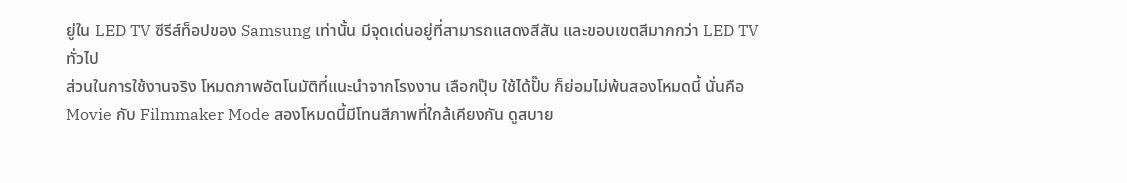ยู่ใน LED TV ซีรีส์ท็อปของ Samsung เท่านั้น มีจุดเด่นอยู่ที่สามารถแสดงสีสัน และขอบเขตสีมากกว่า LED TV ทั่วไป
ส่วนในการใช้งานจริง โหมดภาพอัตโนมัติที่แนะนำจากโรงงาน เลือกปุ๊บ ใช้ได้ปั๊บ ก็ย่อมไม่พ้นสองโหมดนี้ นั่นคือ Movie กับ Filmmaker Mode สองโหมดนี้มีโทนสีภาพที่ใกล้เคียงกัน ดูสบาย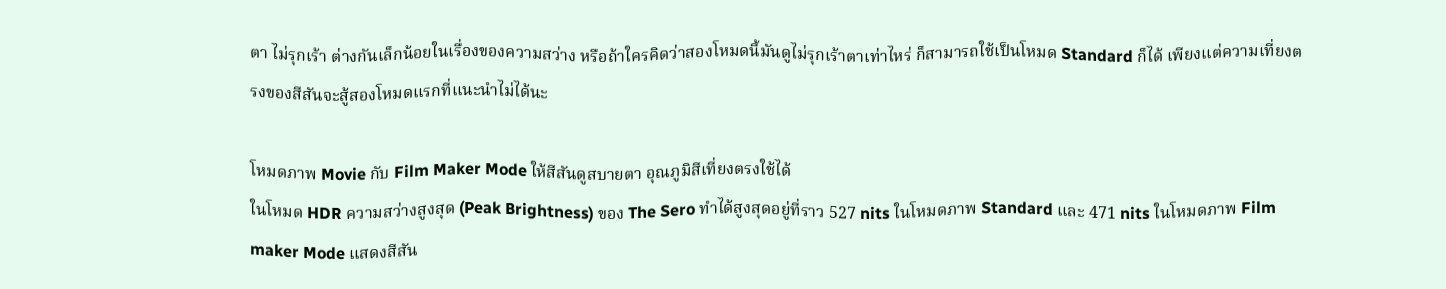ตา ไม่รุกเร้า ต่างกันเล็กน้อยในเรื่องของความสว่าง หรือถ้าใครคิดว่าสองโหมดนี้มันดูไม่รุกเร้าตาเท่าไหร่ ก็สามารถใช้เป็นโหมด Standard ก็ได้ เพียงแต่ความเที่ยงตรงของสีสันจะสู้สองโหมดแรกที่แนะนำไม่ได้นะ

โหมดภาพ Movie กับ Film Maker Mode ให้สีสันดูสบายตา อุณภูมิสีเที่ยงตรงใช้ได้
ในโหมด HDR ความสว่างสูงสุด (Peak Brightness) ของ The Sero ทำได้สูงสุดอยู่ที่ราว 527 nits ในโหมดภาพ Standard และ 471 nits ในโหมดภาพ Film maker Mode แสดงสีสัน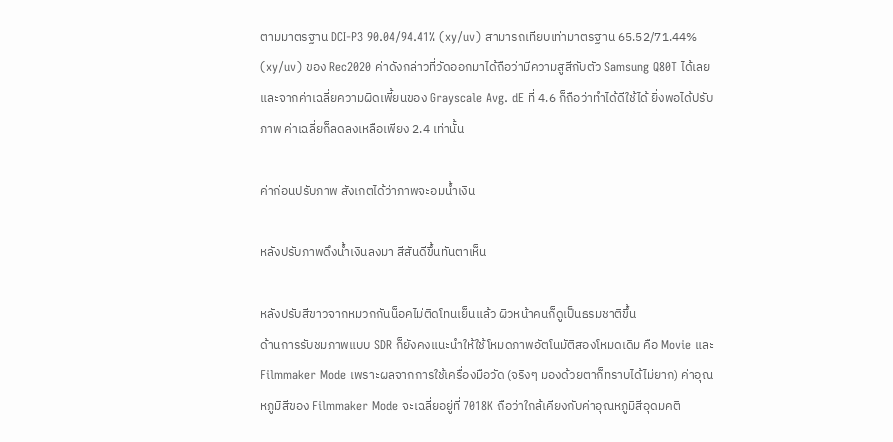ตามมาตรฐาน DCI-P3 90.04/94.41% (xy/uv) สามารถเทียบเท่ามาตรฐาน 65.52/71.44% (xy/uv) ของ Rec2020 ค่าดังกล่าวที่วัดออกมาได้ถือว่ามีความสูสีกับตัว Samsung Q80T ได้เลย และจากค่าเฉลี่ยความผิดเพี้ยนของ Grayscale Avg. dE ที่ 4.6 ก็ถือว่าทำได้ดีใช้ได้ ยิ่งพอได้ปรับภาพ ค่าเฉลี่ยก็ลดลงเหลือเพียง 2.4 เท่านั้น

ค่าก่อนปรับภาพ สังเกตได้ว่าภาพจะอมน้ำเงิน

หลังปรับภาพดึงน้ำเงินลงมา สีสันดีขึ้นทันตาเห็น

หลังปรับสีขาวจากหมวกกันน็อคไม่ติดโทนเย็นแล้ว ผิวหน้าคนก็ดูเป็นธรมชาติขึ้น
ด้านการรับชมภาพแบบ SDR ก็ยังคงแนะนำให้ใช้โหมดภาพอัตโนมัติสองโหมดเดิม คือ Movie และ Filmmaker Mode เพราะผลจากการใช้เครื่องมือวัด (จริงๆ มองด้วยตาก็ทราบได้ไม่ยาก) ค่าอุณหภูมิสีของ Filmmaker Mode จะเฉลี่ยอยู่ที่ 7018K ถือว่าใกล้เคียงกับค่าอุณหภูมิสีอุดมคติ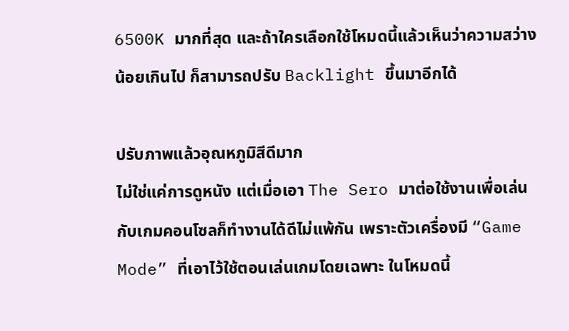6500K มากที่สุด และถ้าใครเลือกใช้โหมดนี้แล้วเห็นว่าความสว่างน้อยเกินไป ก็สามารถปรับ Backlight ขึ้นมาอีกได้

ปรับภาพแล้วอุณหภูมิสีดีมาก
ไม่ใช่แค่การดูหนัง แต่เมื่อเอา The Sero มาต่อใช้งานเพื่อเล่นกับเกมคอนโซลก็ทำงานได้ดีไม่แพ้กัน เพราะตัวเครื่องมี “Game Mode” ที่เอาไว้ใช้ตอนเล่นเกมโดยเฉพาะ ในโหมดนี้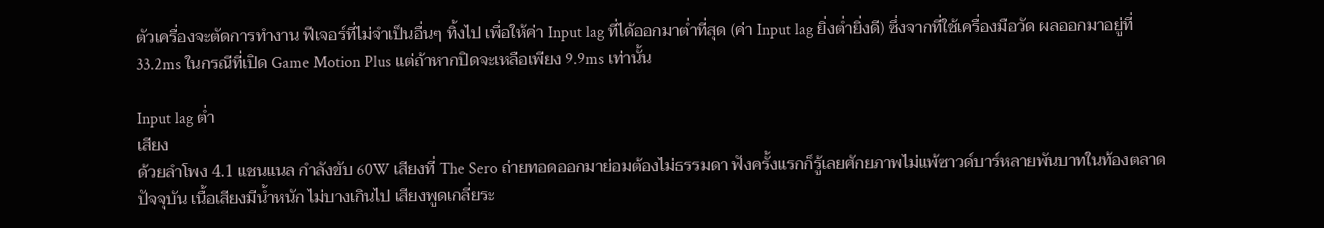ตัวเครื่องจะตัดการทำงาน ฟีเจอร์ที่ไม่จำเป็นอื่นๆ ทิ้งไป เพื่อให้ค่า Input lag ที่ได้ออกมาต่ำที่สุด (ค่า Input lag ยิ่งต่ำยิ่งดี) ซึ่งจากที่ใช้เครื่องมือวัด ผลออกมาอยู่ที่ 33.2ms ในกรณีที่เปิด Game Motion Plus แต่ถ้าหากปิดจะเหลือเพียง 9.9ms เท่านั้น

Input lag ต่ำ
เสียง
ด้วยลำโพง 4.1 แชนแนล กำลังขับ 60W เสียงที่ The Sero ถ่ายทอดออกมาย่อมต้องไม่ธรรมดา ฟังครั้งแรกก็รู้เลยศักยภาพไม่แพ้ซาวด์บาร์หลายพันบาทในท้องตลาดปัจจุบัน เนื้อเสียงมีน้ำหนัก ไม่บางเกินไป เสียงพูดเกลี่ยระ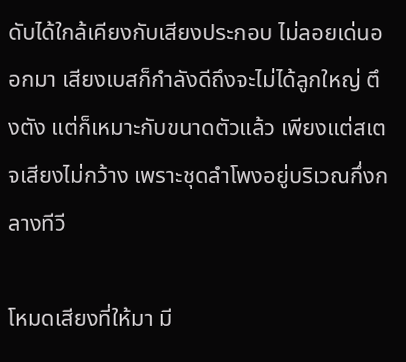ดับได้ใกล้เคียงกับเสียงประกอบ ไม่ลอยเด่นออกมา เสียงเบสก็กำลังดีถึงจะไม่ได้ลูกใหญ่ ตึงตัง แต่ก็เหมาะกับขนาดตัวแล้ว เพียงแต่สเตจเสียงไม่กว้าง เพราะชุดลำโพงอยู่บริเวณกึ่งกลางทีวี

โหมดเสียงที่ให้มา มี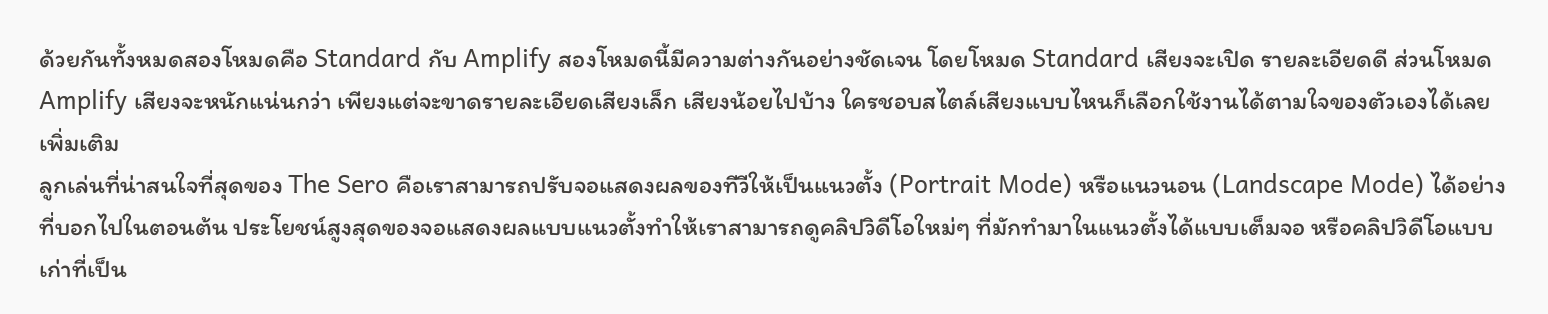ด้วยกันทั้งหมดสองโหมดคือ Standard กับ Amplify สองโหมดนี้มีความต่างกันอย่างชัดเจน โดยโหมด Standard เสียงจะเปิด รายละเอียดดี ส่วนโหมด Amplify เสียงจะหนักแน่นกว่า เพียงแต่จะขาดรายละเอียดเสียงเล็ก เสียงน้อยไปบ้าง ใครชอบสไตล์เสียงแบบไหนก็เลือกใช้งานได้ตามใจของตัวเองได้เลย
เพิ่มเติม
ลูกเล่นที่น่าสนใจที่สุดของ The Sero คือเราสามารถปรับจอแสดงผลของทีวีให้เป็นแนวตั้ง (Portrait Mode) หรือแนวนอน (Landscape Mode) ได้อย่างที่บอกไปในตอนต้น ประโยชน์สูงสุดของจอแสดงผลแบบแนวตั้งทำให้เราสามารถดูคลิปวิดีโอใหม่ๆ ที่มักทำมาในแนวตั้งได้แบบเต็มจอ หรือคลิปวิดีโอแบบเก่าที่เป็น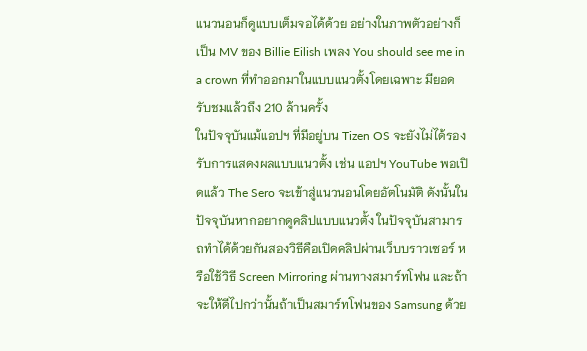แนวนอนก็ดูแบบเต็มจอได้ด้วย อย่างในภาพตัวอย่างก็เป็น MV ของ Billie Eilish เพลง You should see me in a crown ที่ทำออกมาในแบบแนวตั้งโดยเฉพาะ มียอดรับชมแล้วถึง 210 ล้านครั้ง
ในปัจจุบันแม้แอปฯ ที่มีอยู่บน Tizen OS จะยังไม่ได้รองรับการแสดงผลแบบแนวตั้ง เช่น แอปฯ YouTube พอเปิดแล้ว The Sero จะเข้าสู่แนวนอนโดยอัตโนมัติ ดังนั้นในปัจจุบันหากอยากดูคลิปแบบแนวตั้ง ในปัจจุบันสามารถทำได้ด้วยกันสองวิธีคือเปิดคลิปผ่านเว็บบราวเซอร์ หรือใช้วิธี Screen Mirroring ผ่านทางสมาร์ทโฟน และถ้าจะให้ดีไปกว่านั้นถ้าเป็นสมาร์ทโฟนของ Samsung ด้วย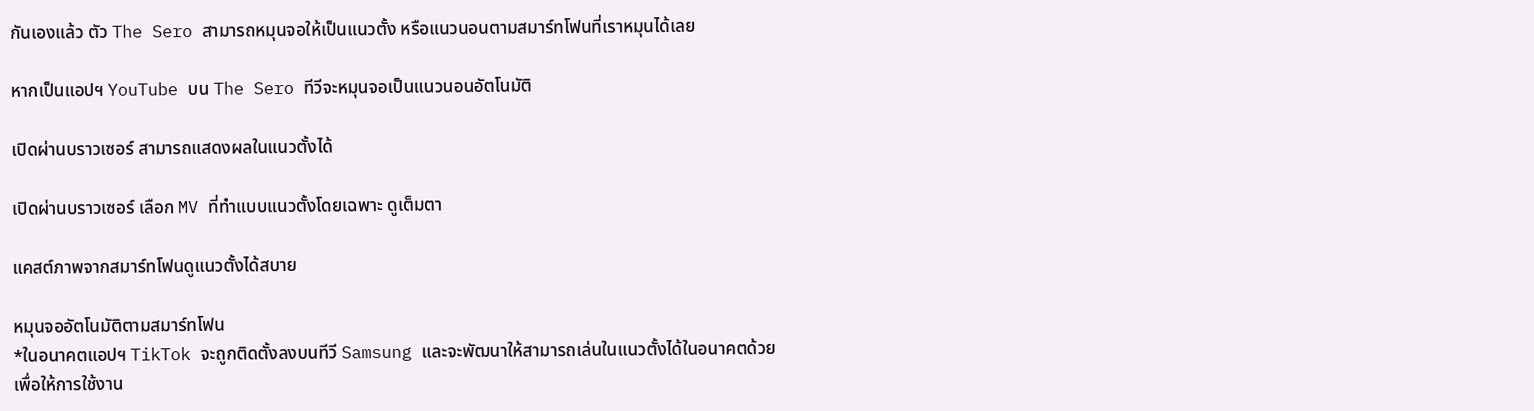กันเองแล้ว ตัว The Sero สามารถหมุนจอให้เป็นแนวตั้ง หรือแนวนอนตามสมาร์ทโฟนที่เราหมุนได้เลย

หากเป็นแอปฯ YouTube บน The Sero ทีวีจะหมุนจอเป็นแนวนอนอัตโนมัติ

เปิดผ่านบราวเซอร์ สามารถแสดงผลในแนวตั้งได้

เปิดผ่านบราวเซอร์ เลือก MV ที่ทำแบบแนวตั้งโดยเฉพาะ ดูเต็มตา

แคสต์ภาพจากสมาร์ทโฟนดูแนวตั้งได้สบาย

หมุนจออัตโนมัติตามสมาร์ทโฟน
*ในอนาคตแอปฯ TikTok จะถูกติดตั้งลงบนทีวี Samsung และจะพัฒนาให้สามารถเล่นในแนวตั้งได้ในอนาคตด้วย
เพื่อให้การใช้งาน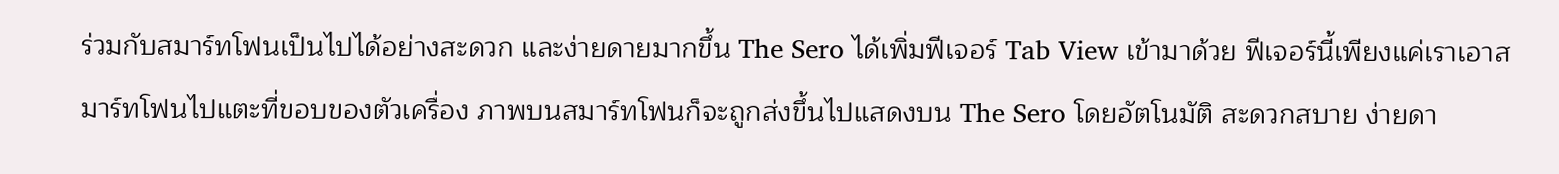ร่วมกับสมาร์ทโฟนเป็นไปได้อย่างสะดวก และง่ายดายมากขึ้น The Sero ได้เพิ่มฟีเจอร์ Tab View เข้ามาด้วย ฟีเจอร์นี้เพียงแค่เราเอาสมาร์ทโฟนไปแตะที่ขอบของตัวเครื่อง ภาพบนสมาร์ทโฟนก็จะถูกส่งขึ้นไปแสดงบน The Sero โดยอัตโนมัติ สะดวกสบาย ง่ายดา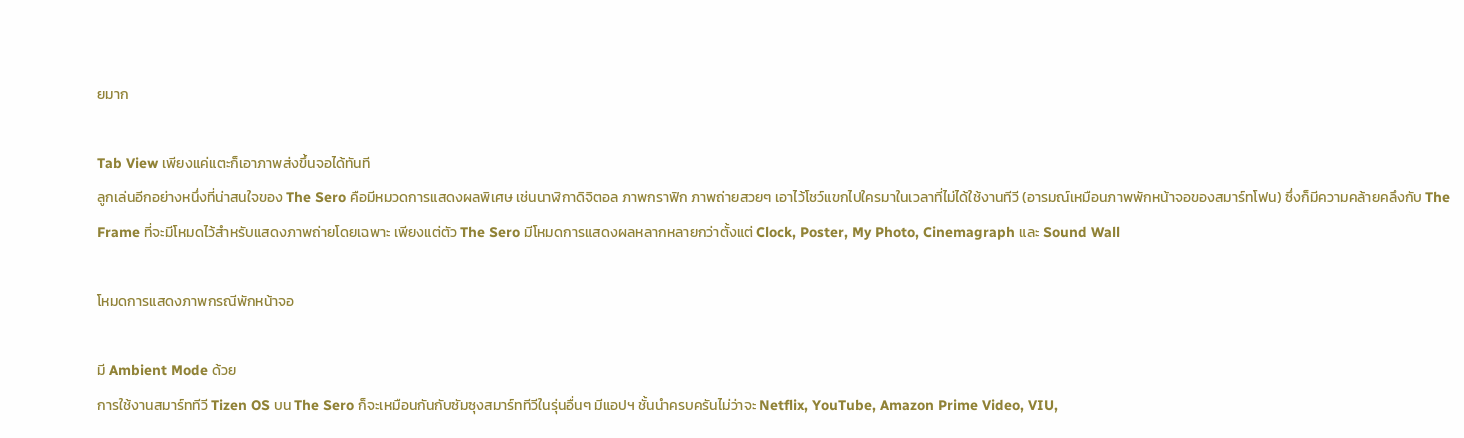ยมาก

Tab View เพียงแค่แตะก็เอาภาพส่งขึ้นจอได้ทันที
ลูกเล่นอีกอย่างหนึ่งที่น่าสนใจของ The Sero คือมีหมวดการแสดงผลพิเศษ เช่นนาฬิกาดิจิตอล ภาพกราฟิก ภาพถ่ายสวยๆ เอาไว้โชว์แขกไปใครมาในเวลาที่ไม่ได้ใช้งานทีวี (อารมณ์เหมือนภาพพักหน้าจอของสมาร์ทโฟน) ซึ่งก็มีความคล้ายคลึงกับ The Frame ที่จะมีโหมดไว้สำหรับแสดงภาพถ่ายโดยเฉพาะ เพียงแต่ตัว The Sero มีโหมดการแสดงผลหลากหลายกว่าตั้งแต่ Clock, Poster, My Photo, Cinemagraph และ Sound Wall

โหมดการแสดงภาพกรณีพักหน้าจอ

มี Ambient Mode ด้วย
การใช้งานสมาร์ททีวี Tizen OS บน The Sero ก็จะเหมือนกันกับซัมซุงสมาร์ททีวีในรุ่นอื่นๆ มีแอปฯ ชั้นนำครบครันไม่ว่าจะ Netflix, YouTube, Amazon Prime Video, VIU,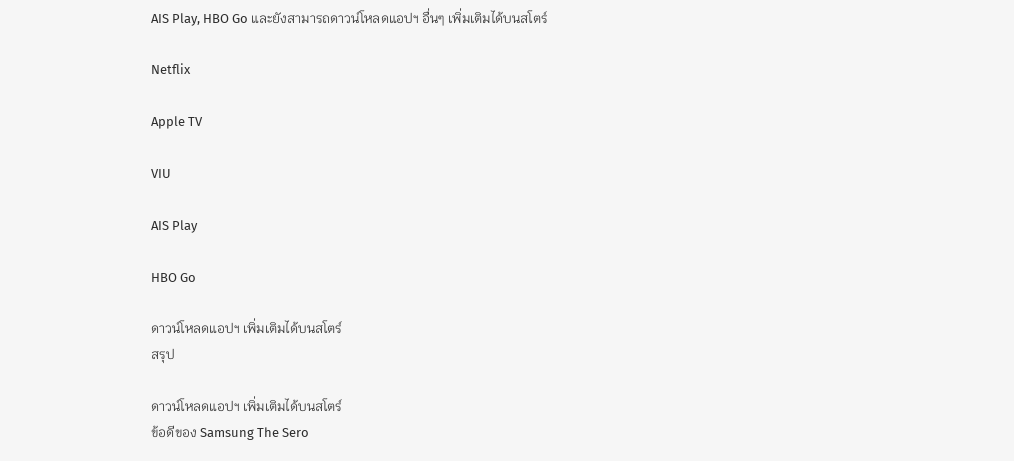AIS Play, HBO Go และยังสามารถดาวน์โหลดแอปฯ อื่นๆ เพิ่มเติมได้บนสโตร์

Netflix

Apple TV

VIU

AIS Play

HBO Go

ดาวน์โหลดแอปฯ เพิ่มเติมได้บนสโตร์
สรุป

ดาวน์โหลดแอปฯ เพิ่มเติมได้บนสโตร์
ข้อดีของ Samsung The Sero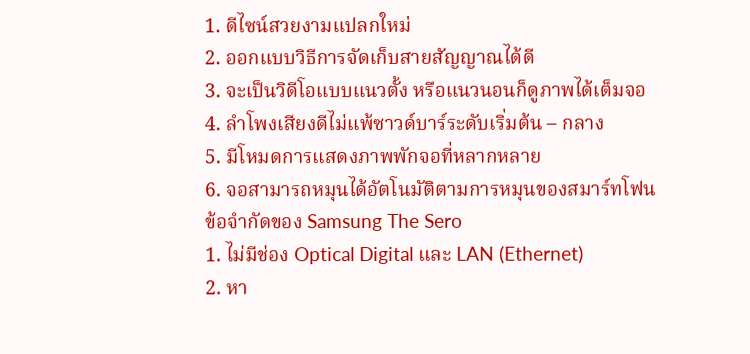1. ดีไซน์สวยงามแปลกใหม่
2. ออกแบบวิธีการจัดเก็บสายสัญญาณได้ดี
3. จะเป็นวิดีโอแบบแนวตั้ง หรือแนวนอนก็ดูภาพได้เต็มจอ
4. ลำโพงเสียงดีไม่แพ้ซาวด์บาร์ระดับเริ่มต้น – กลาง
5. มีโหมดการแสดงภาพพักจอที่หลากหลาย
6. จอสามารถหมุนได้อัตโนมัติตามการหมุนของสมาร์ทโฟน
ข้อจำกัดของ Samsung The Sero
1. ไม่มีช่อง Optical Digital และ LAN (Ethernet)
2. หา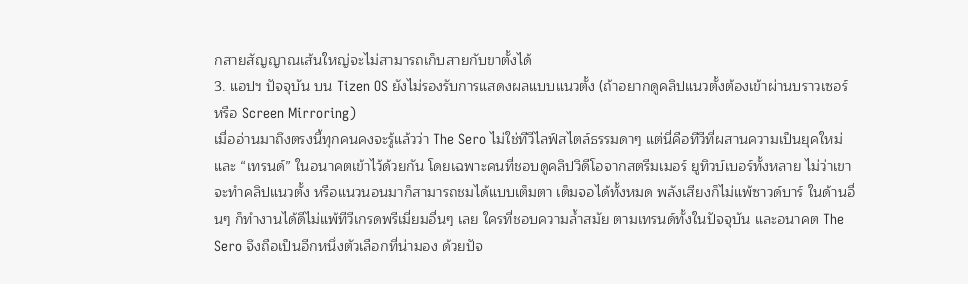กสายสัญญาณเส้นใหญ่จะไม่สามารถเก็บสายกับขาตั้งได้
3. แอปฯ ปัจจุบัน บน Tizen OS ยังไม่รองรับการแสดงผลแบบแนวตั้ง (ถ้าอยากดูคลิปแนวตั้งต้องเข้าผ่านบราวเซอร์ หรือ Screen Mirroring)
เมื่ออ่านมาถึงตรงนี้ทุกคนคงจะรู้แล้วว่า The Sero ไม่ใช่ทีวีไลฟ์สไตล์ธรรมดาๆ แต่นี่คือทีวีที่ผสานความเป็นยุคใหม่ และ “เทรนด์” ในอนาคตเข้าไว้ด้วยกัน โดยเฉพาะคนที่ชอบดูคลิปวิดีโอจากสตรีมเมอร์ ยูทิวบ์เบอร์ทั้งหลาย ไม่ว่าเขาจะทำคลิปแนวตั้ง หรือแนวนอนมาก็สามารถชมได้แบบเต็มตา เต็มจอได้ทั้งหมด พลังเสียงก็ไม่แพ้ซาวด์บาร์ ในด้านอื่นๆ ก็ทำงานได้ดีไม่แพ้ทีวีเกรดพรีเมี่ยมอื่นๆ เลย ใครที่ชอบความล้ำสมัย ตามเทรนด์ทั้งในปัจจุบัน และอนาคต The Sero จึงถือเป็นอีกหนึ่งตัวเลือกที่น่ามอง ด้วยปัจ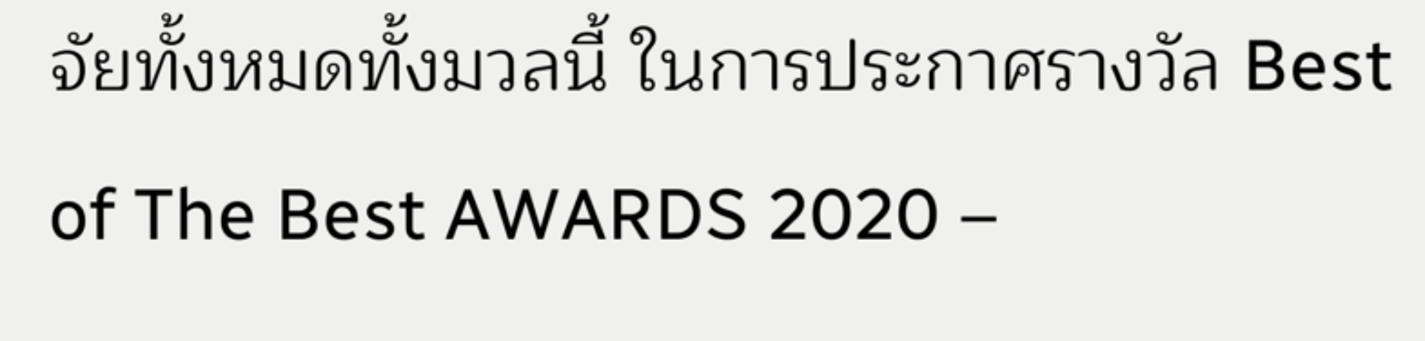จัยทั้งหมดทั้งมวลนี้ ในการประกาศรางวัล Best of The Best AWARDS 2020 –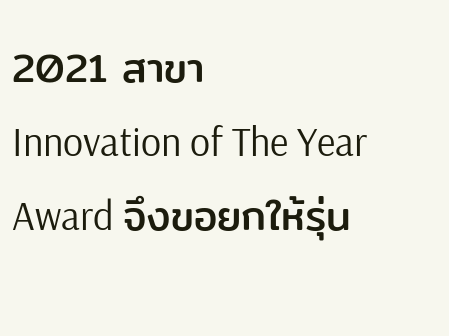2021 สาขา Innovation of The Year Award จึงขอยกให้รุ่น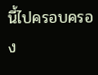นี้ไปครอบครอง